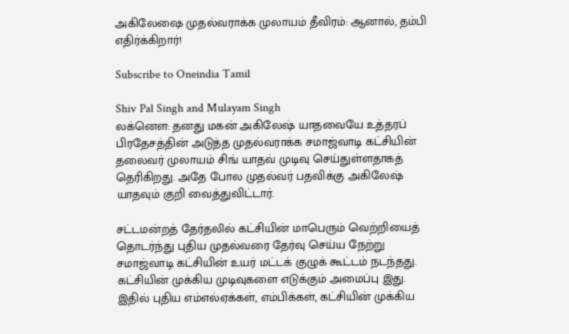அகிலேஷை முதல்வராக்க முலாயம் தீவிரம்: ஆனால், தம்பி எதிர்க்கிறார்!

Subscribe to Oneindia Tamil

Shiv Pal Singh and Mulayam Singh
லக்னெள: தனது மகன் அகிலேஷ் யாதவையே உத்தரப் பிரதேசத்தின் அடுத்த முதல்வராக்க சமாஜ்வாடி கட்சியின் தலைவர் முலாயம் சிங் யாதவ் முடிவு செய்துள்ளதாகத் தெரிகிறது. அதே போல முதல்வர் பதவிக்கு அகிலேஷ் யாதவும் குறி வைத்துவிட்டார்.

சட்டமன்றத் தேர்தலில் கட்சியின் மாபெரும் வெற்றியைத் தொடர்ந்து புதிய முதல்வரை தேர்வு செய்ய நேற்று சமாஜ்வாடி கட்சியின் உயர் மட்டக் குழுக் கூட்டம் நடந்தது. கட்சியின் முக்கிய முடிவுகளை எடுக்கும் அமைப்பு இது. இதில் புதிய எம்எல்ஏக்கள், எம்பிக்கள், கட்சியின் முக்கிய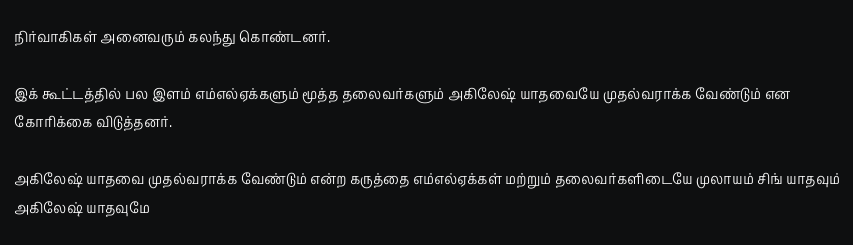நிர்வாகிகள் அனைவரும் கலந்து கொண்டனர்.

இக் கூட்டத்தில் பல இளம் எம்எல்ஏக்களும் மூத்த தலைவர்களும் அகிலேஷ் யாதவையே முதல்வராக்க வேண்டும் என கோரிக்கை விடுத்தனர்.

அகிலேஷ் யாதவை முதல்வராக்க வேண்டும் என்ற கருத்தை எம்எல்ஏக்கள் மற்றும் தலைவர்களிடையே முலாயம் சிங் யாதவும் அகிலேஷ் யாதவுமே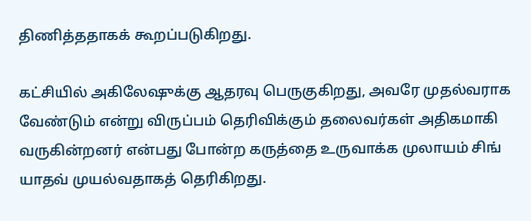திணித்ததாகக் கூறப்படுகிறது.

கட்சியில் அகிலேஷுக்கு ஆதரவு பெருகுகிறது, அவரே முதல்வராக வேண்டும் என்று விருப்பம் தெரிவிக்கும் தலைவர்கள் அதிகமாகி வருகின்றனர் என்பது போன்ற கருத்தை உருவாக்க முலாயம் சிங் யாதவ் முயல்வதாகத் தெரிகிறது.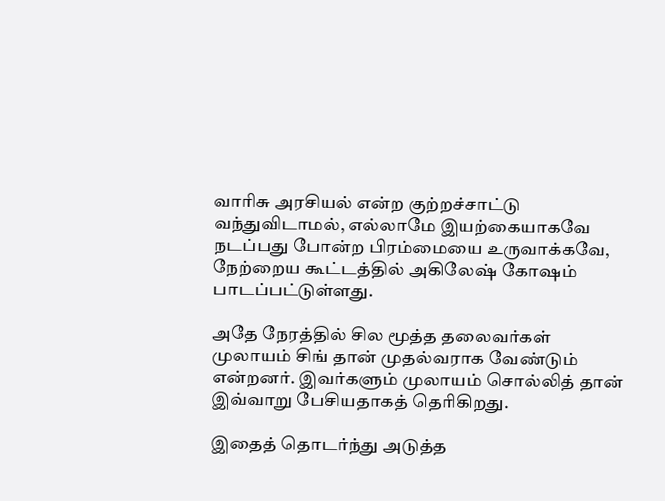வாரிசு அரசியல் என்ற குற்றச்சாட்டு வந்துவிடாமல், எல்லாமே இயற்கையாகவே நடப்பது போன்ற பிரம்மையை உருவாக்கவே, நேற்றைய கூட்டத்தில் அகிலேஷ் கோஷம் பாடப்பட்டுள்ளது.

அதே நேரத்தில் சில மூத்த தலைவர்கள் முலாயம் சிங் தான் முதல்வராக வேண்டும் என்றனர். இவர்களும் முலாயம் சொல்லித் தான் இவ்வாறு பேசியதாகத் தெரிகிறது.

இதைத் தொடர்ந்து அடுத்த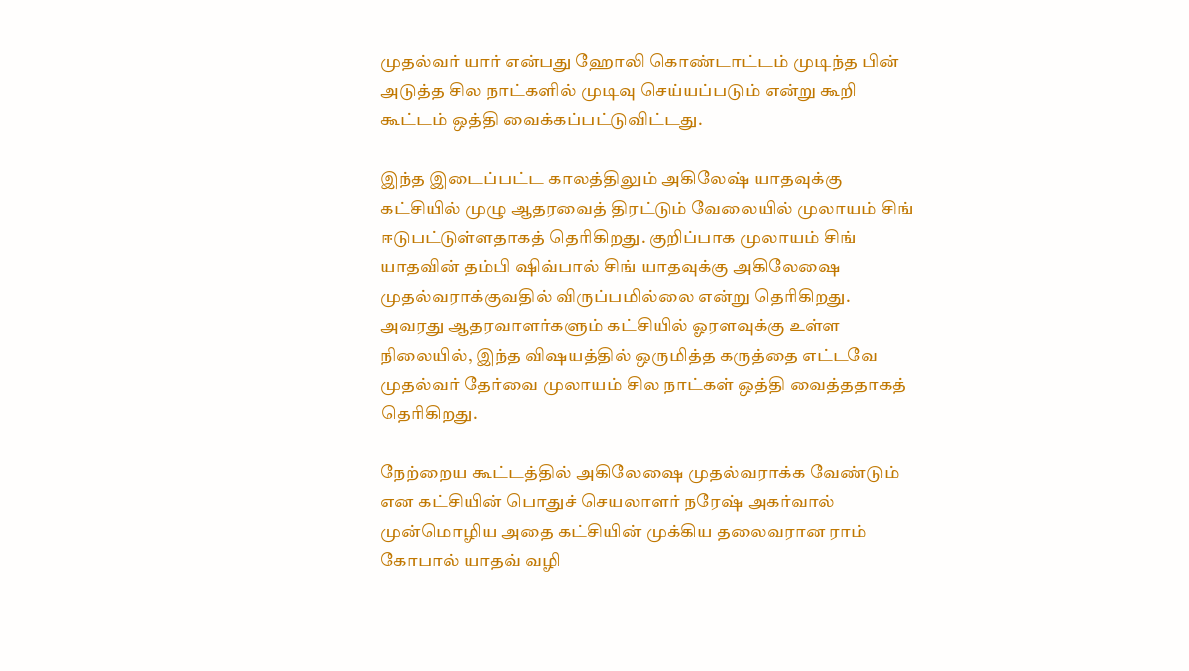முதல்வர் யார் என்பது ஹோலி கொண்டாட்டம் முடிந்த பின் அடுத்த சில நாட்களில் முடிவு செய்யப்படும் என்று கூறி கூட்டம் ஒத்தி வைக்கப்பட்டுவிட்டது.

இந்த இடைப்பட்ட காலத்திலும் அகிலேஷ் யாதவுக்கு கட்சியில் முழு ஆதரவைத் திரட்டும் வேலையில் முலாயம் சிங் ஈடுபட்டுள்ளதாகத் தெரிகிறது. குறிப்பாக முலாயம் சிங் யாதவின் தம்பி ஷிவ்பால் சிங் யாதவுக்கு அகிலேஷை முதல்வராக்குவதில் விருப்பமில்லை என்று தெரிகிறது. அவரது ஆதரவாளர்களும் கட்சியில் ஓரளவுக்கு உள்ள நிலையில், இந்த விஷயத்தில் ஒருமித்த கருத்தை எட்டவே முதல்வர் தேர்வை முலாயம் சில நாட்கள் ஒத்தி வைத்ததாகத் தெரிகிறது.

நேற்றைய கூட்டத்தில் அகிலேஷை முதல்வராக்க வேண்டும் என கட்சியின் பொதுச் செயலாளர் நரேஷ் அகர்வால் முன்மொழிய அதை கட்சியின் முக்கிய தலைவரான ராம் கோபால் யாதவ் வழி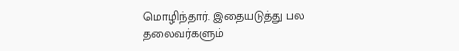மொழிந்தார். இதையடுத்து பல தலைவர்களும்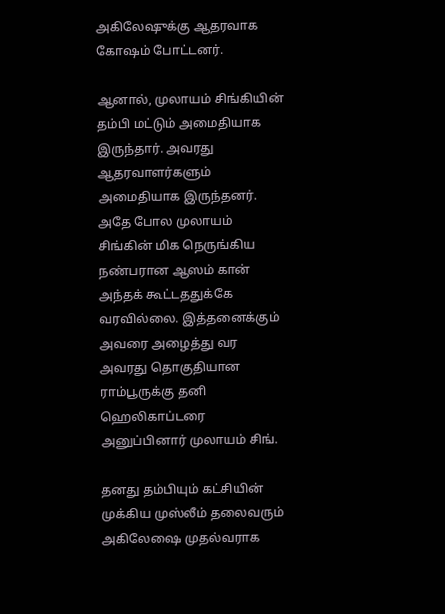அகிலேஷுக்கு ஆதரவாக கோஷம் போட்டனர்.

ஆனால், முலாயம் சிங்கியின் தம்பி மட்டும் அமைதியாக இருந்தார். அவரது ஆதரவாளர்களும் அமைதியாக இருந்தனர். அதே போல முலாயம் சிங்கின் மிக நெருங்கிய நண்பரான ஆஸம் கான் அந்தக் கூட்டததுக்கே வரவில்லை. இத்தனைக்கும் அவரை அழைத்து வர அவரது தொகுதியான ராம்பூருக்கு தனி ஹெலிகாப்டரை அனுப்பினார் முலாயம் சிங்.

தனது தம்பியும் கட்சியின் முக்கிய முஸ்லீம் தலைவரும் அகிலேஷை முதல்வராக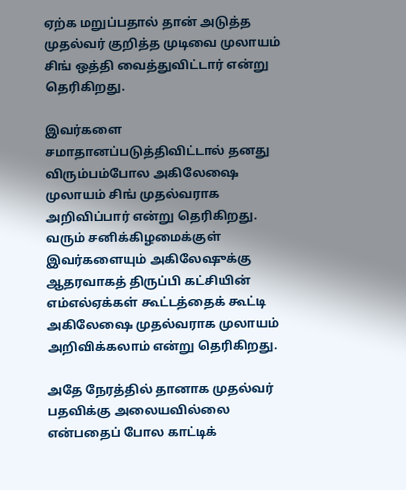ஏற்க மறுப்பதால் தான் அடுத்த முதல்வர் குறித்த முடிவை முலாயம் சிங் ஒத்தி வைத்துவிட்டார் என்று தெரிகிறது.

இவர்களை சமாதானப்படுத்திவிட்டால் தனது விரும்பம்போல அகிலேஷை முலாயம் சிங் முதல்வராக அறிவிப்பார் என்று தெரிகிறது. வரும் சனிக்கிழமைக்குள் இவர்களையும் அகிலேஷுக்கு ஆதரவாகத் திருப்பி கட்சியின் எம்எல்ஏக்கள் கூட்டத்தைக் கூட்டி அகிலேஷை முதல்வராக முலாயம் அறிவிக்கலாம் என்று தெரிகிறது.

அதே நேரத்தில் தானாக முதல்வர் பதவிக்கு அலையவில்லை என்பதைப் போல காட்டிக்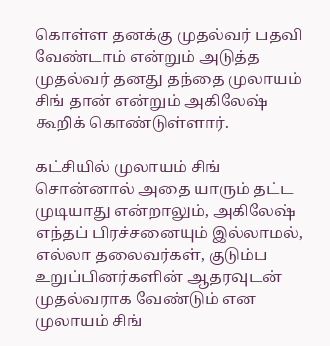கொள்ள தனக்கு முதல்வர் பதவி வேண்டாம் என்றும் அடுத்த முதல்வர் தனது தந்தை முலாயம் சிங் தான் என்றும் அகிலேஷ் கூறிக் கொண்டுள்ளார்.

கட்சியில் முலாயம் சிங் சொன்னால் அதை யாரும் தட்ட முடியாது என்றாலும், அகிலேஷ் எந்தப் பிரச்சனையும் இல்லாமல், எல்லா தலைவர்கள், குடும்ப உறுப்பினர்களின் ஆதரவுடன் முதல்வராக வேண்டும் என முலாயம் சிங்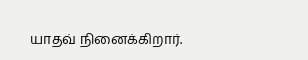யாதவ் நினைக்கிறார்.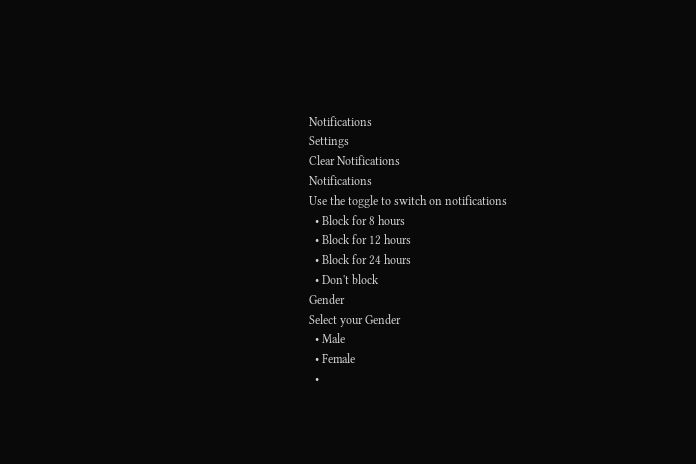Notifications
Settings
Clear Notifications
Notifications
Use the toggle to switch on notifications
  • Block for 8 hours
  • Block for 12 hours
  • Block for 24 hours
  • Don't block
Gender
Select your Gender
  • Male
  • Female
  •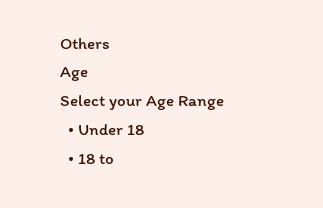Others
Age
Select your Age Range
  • Under 18
  • 18 to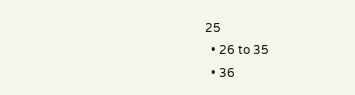25
  • 26 to 35
  • 36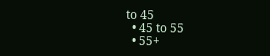to 45
  • 45 to 55
  • 55+